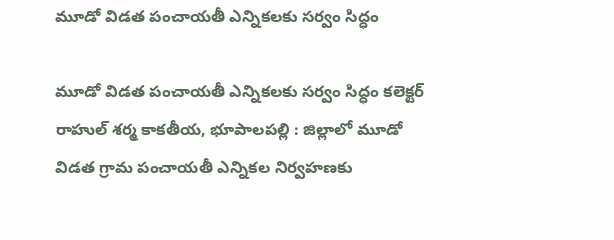మూడో విడత పంచాయతీ ఎన్నికలకు సర్వం సిద్ధం

మూడో విడత పంచాయతీ ఎన్నికలకు సర్వం సిద్ధం కలెక్టర్ రాహుల్ శర్మ కాక‌తీయ‌, భూపాల‌ప‌ల్లి : జిల్లాలో మూడో విడత గ్రామ పంచాయతీ ఎన్నికల నిర్వహణకు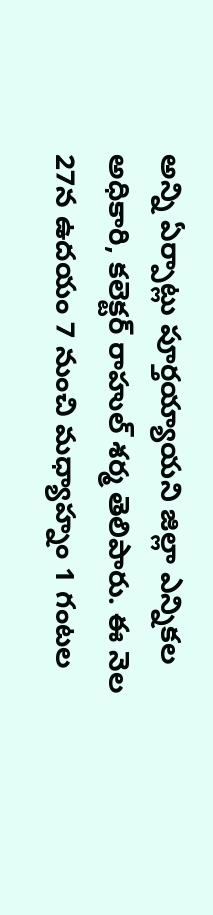అన్ని ఏర్పాట్లు పూర్తయ్యాయని జిల్లా ఎన్నికల అధికారి, కలెక్టర్ రాహుల్ శర్మ తెలిపారు. ఈ నెల 27న ఉదయం 7 నుంచి మధ్యాహ్నం 1 గంటల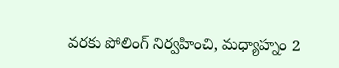వరకు పోలింగ్ నిర్వహించి, మధ్యాహ్నం 2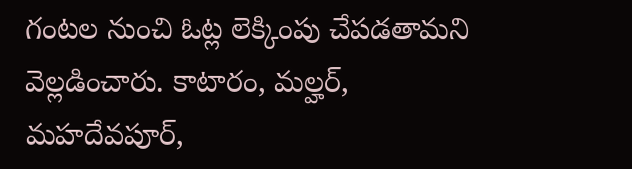గంటల నుంచి ఓట్ల లెక్కింపు చేపడతామని వెల్లడించారు. కాటారం, మల్హర్, మహదేవపూర్,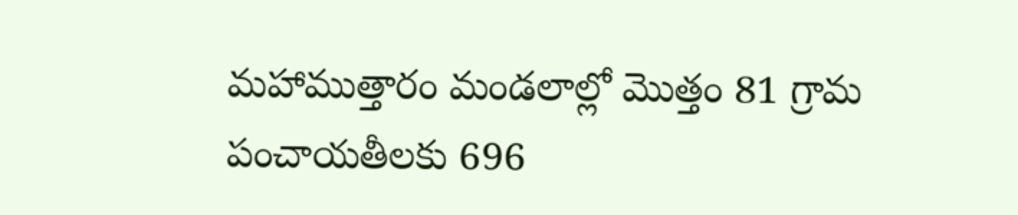మహాముత్తారం మండలాల్లో మొత్తం 81 గ్రామ పంచాయతీలకు 696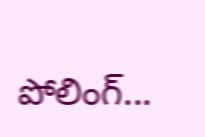పోలింగ్...